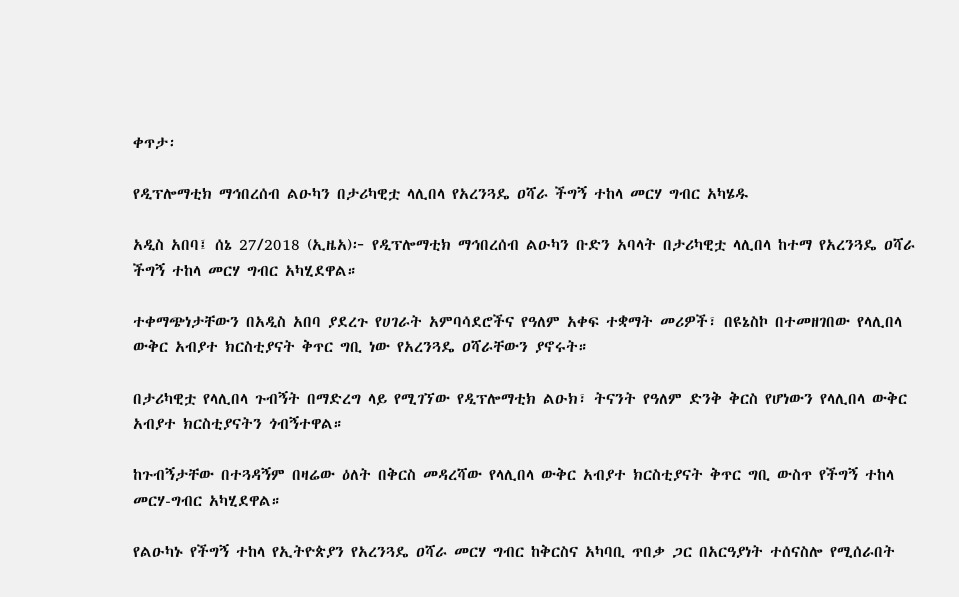ቀጥታ፡

የዲፕሎማቲክ ማኅበረሰብ ልዑካን በታሪካዊቷ ላሊበላ የአረንጓዴ ዐሻራ ችግኝ ተከላ መርሃ ግብር አካሄዱ

አዲስ አበባ፤ ሰኔ 27/2018 (ኢዜአ)፦ የዲፕሎማቲክ ማኅበረሰብ ልዑካን ቡድን አባላት በታሪካዊቷ ላሊበላ ከተማ የአረንጓዴ ዐሻራ ችግኝ ተከላ መርሃ ግብር አካሂደዋል።

ተቀማጭነታቸውን በአዲስ አበባ ያደረጉ የሀገራት አምባሳደሮችና የዓለም አቀፍ ተቋማት መሪዎች፣ በዩኔስኮ በተመዘገበው የላሊበላ ውቅር አብያተ ክርስቲያናት ቅጥር ግቢ ነው የአረንጓዴ ዐሻራቸውን ያኖሩት።

በታሪካዊቷ የላሊበላ ጉብኝት በማድረግ ላይ የሚገኘው የዲፕሎማቲክ ልዑክ፣ ትናንት የዓለም ድንቅ ቅርስ የሆነውን የላሊበላ ውቅር አብያተ ክርስቲያናትን ጎብኝተዋል።

ከጉብኝታቸው በተጓዳኝም በዛሬው ዕለት በቅርስ መዳረሻው የላሊበላ ውቅር አብያተ ክርስቲያናት ቅጥር ግቢ ውስጥ የችግኝ ተከላ መርሃ-ግብር አካሂደዋል።

የልዑካኑ የችግኝ ተከላ የኢትዮጵያን የአረንጓዴ ዐሻራ መርሃ ግብር ከቅርስና አካባቢ ጥበቃ ጋር በአርዓያነት ተሰናስሎ የሚሰራበት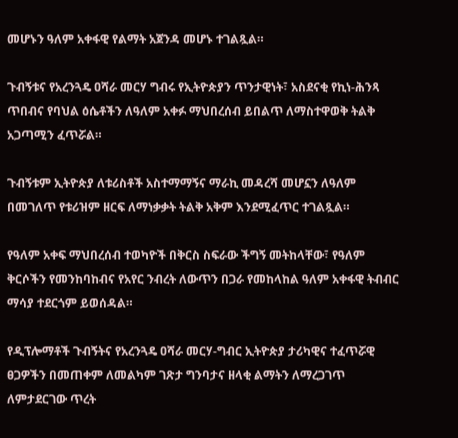መሆኑን ዓለም አቀፋዊ የልማት አጀንዳ መሆኑ ተገልጿል።

ጉብኝቱና የአረንጓዴ ዐሻራ መርሃ ግብሩ የኢትዮጵያን ጥንታዊነት፣ አስደናቂ የኪነ-ሕንጻ ጥበብና የባህል ዕሴቶችን ለዓለም አቀፉ ማህበረሰብ ይበልጥ ለማስተዋወቅ ትልቅ አጋጣሚን ፈጥሯል።

ጉብኝቱም ኢትዮጵያ ለቱሪስቶች አስተማማኝና ማራኪ መዳረሻ መሆኗን ለዓለም በመገለጥ የቱሪዝም ዘርፍ ለማነቃቃት ትልቅ አቅም እንደሚፈጥር ተገልጿል።

የዓለም አቀፍ ማህበረሰብ ተወካዮች በቅርስ ስፍራው ችግኝ መትከላቸው፣ የዓለም ቅርሶችን የመንከባከብና የአየር ንብረት ለውጥን በጋራ የመከላከል ዓለም አቀፋዊ ትብብር ማሳያ ተደርጎም ይወሰዳል።

የዲፕሎማቶች ጉብኝትና የአረንጓዴ ዐሻራ መርሃ-ግብር ኢትዮጵያ ታሪካዊና ተፈጥሯዊ ፀጋዎችን በመጠቀም ለመልካም ገጽታ ግንባታና ዘላቂ ልማትን ለማረጋገጥ ለምታደርገው ጥረት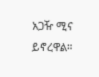አጋዥ ሚና ይኖረዋል።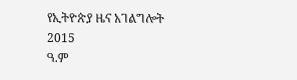የኢትዮጵያ ዜና አገልግሎት
2015
ዓ.ም